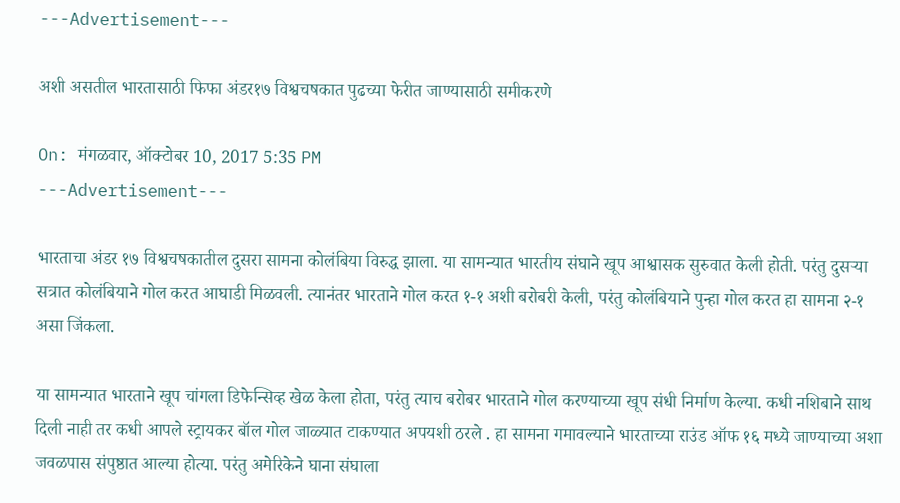---Advertisement---

अशी असतील भारतासाठी फिफा अंडर१७ विश्वचषकात पुढच्या फेरीत जाण्यासाठी समीकरणे

On: मंगळवार, ऑक्टोबर 10, 2017 5:35 PM
---Advertisement---

भारताचा अंडर १७ विश्वचषकातील दुसरा सामना कोलंबिया विरुद्ध झाला. या सामन्यात भारतीय संघाने खूप आश्वासक सुरुवात केली होती. परंतु दुसऱ्या सत्रात कोलंबियाने गोल करत आघाडी मिळवली. त्यानंतर भारताने गोल करत १-१ अशी बरोबरी केली, परंतु कोलंबियाने पुन्हा गोल करत हा सामना २-१ असा जिंकला.

या सामन्यात भारताने खूप चांगला डिफेन्सिव्ह खेळ केला होता, परंतु त्याच बरोबर भारताने गोल करण्याच्या खूप संधी निर्माण केल्या. कधी नशिबाने साथ दिली नाही तर कधी आपले स्ट्रायकर बॉल गोल जाळ्यात टाकण्यात अपयशी ठरले . हा सामना गमावल्याने भारताच्या राउंड ऑफ १६ मध्ये जाण्याच्या अशा जवळपास संपुष्ठात आल्या होत्या. परंतु अमेरिकेने घाना संघाला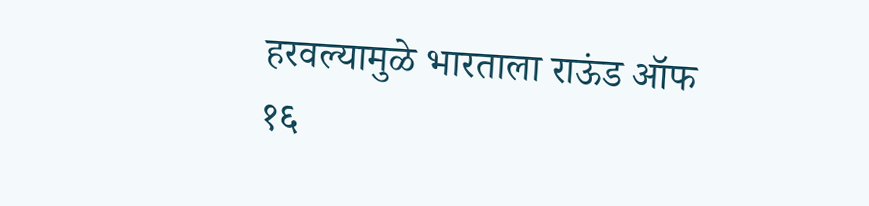हरवल्यामुळे भारताला राऊंड ऑफ १६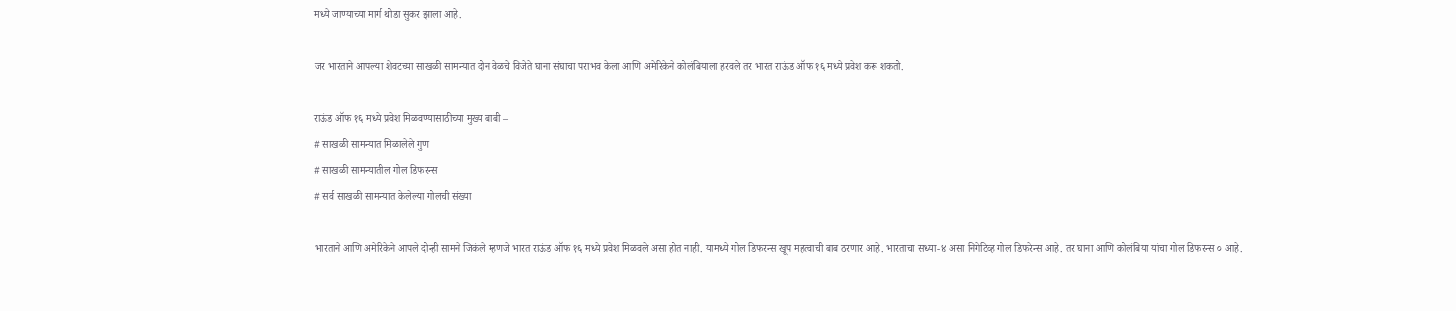मध्ये जाण्याच्या मार्ग थोडा सुकर झाला आहे.

जर भारताने आपल्या शेवटच्या साखळी सामन्यात दोन वेळचे विजेते घाना संघाचा पराभव केला आणि अमेरिकेने कोलंबियाला हरवले तर भारत राऊंड ऑफ १६ मध्ये प्रवेश करू शकतो.

राऊंड ऑफ १६ मध्ये प्रवेश मिळवण्यासाठीच्या मुख्य बाबी –
# साखळी सामन्यात मिळालेले गुण
# साखळी सामन्यातील गोल डिफरन्स
# सर्व साखळी सामन्यात केलेल्या गोलची संख्या

भारताने आणि अमेरिकेने आपले दोन्ही सामने जिकंले म्हणजे भारत राऊंड ऑफ १६ मध्ये प्रवेश मिळवले असा होत नाही. यामध्ये गोल डिफरन्स खूप महत्वाची बाब ठरणार आहे. भारताचा सध्या-४ असा निगेटिव्ह गोल डिफरेन्स आहे. तर घाना आणि कोलंबिया यांचा गोल डिफरन्स ० आहे.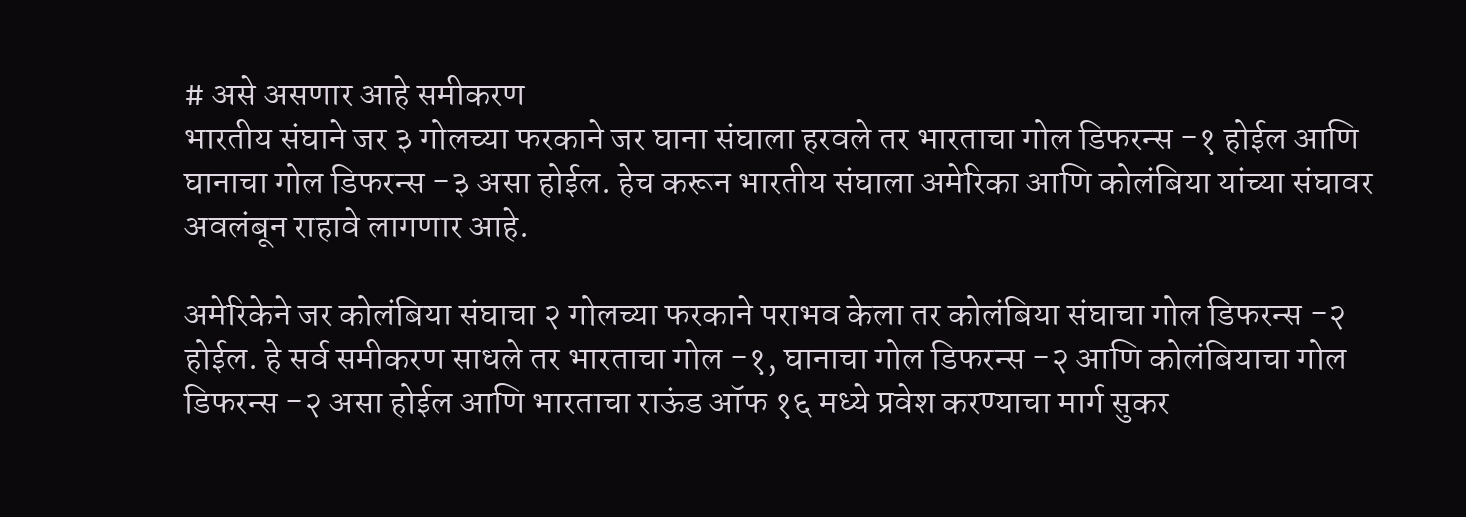# असे असणार आहे समीकरण
भारतीय संघाने जर ३ गोलच्या फरकाने जर घाना संघाला हरवले तर भारताचा गोल डिफरन्स -१ होईल आणि घानाचा गोल डिफरन्स -३ असा होईल. हेच करून भारतीय संघाला अमेरिका आणि कोलंबिया यांच्या संघावर अवलंबून राहावे लागणार आहे.

अमेरिकेने जर कोलंबिया संघाचा २ गोलच्या फरकाने पराभव केला तर कोलंबिया संघाचा गोल डिफरन्स -२ होईल. हे सर्व समीकरण साधले तर भारताचा गोल -१, घानाचा गोल डिफरन्स -२ आणि कोलंबियाचा गोल डिफरन्स -२ असा होईल आणि भारताचा राऊंड ऑफ १६ मध्ये प्रवेश करण्याचा मार्ग सुकर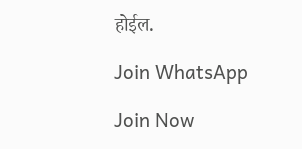होईल.

Join WhatsApp

Join Now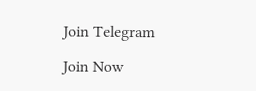Join Telegram

Join Now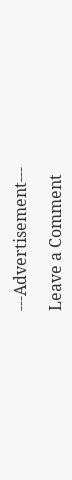---Advertisement---

Leave a Comment